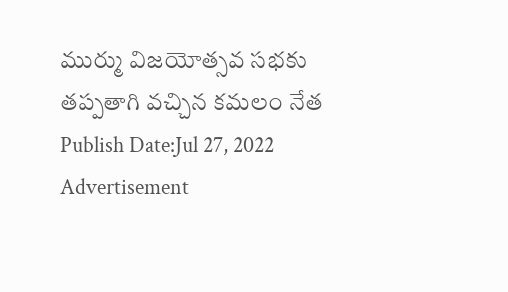ముర్ము విజయోత్సవ సభకు తప్పతాగి వచ్చిన కమలం నేత
Publish Date:Jul 27, 2022
Advertisement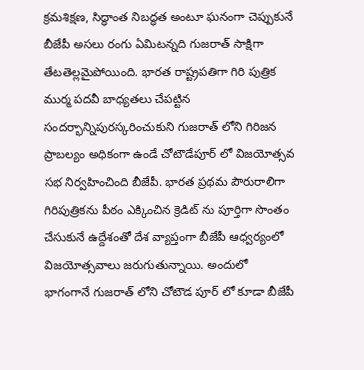క్రమశిక్షణ, సిద్ధాంత నిబద్ధత అంటూ ఘనంగా చెప్పుకునే బీజేపీ అసలు రంగు ఏమిటన్నది గుజరాత్ సాక్షిగా తేటతెల్లమైపోయింది. భారత రాష్ట్రపతిగా గిరి పుత్రిక ముర్మ పదవీ బాధ్యతలు చేపట్టిన సందర్భాన్నిపురస్కరించుకుని గుజరాత్ లోని గిరిజన ప్రాబల్యం అధికంగా ఉండే చోటౌడేపూర్ లో విజయోత్సవ సభ నిర్వహించింది బీజేపీ. భారత ప్రథమ పౌరురాలిగా గిరిపుత్రికను పీఠం ఎక్కించిన క్రెడిట్ ను పూర్తిగా సొంతం చేసుకునే ఉద్దేశంతో దేశ వ్యాప్తంగా బీజేపీ ఆధ్వర్యంలో విజయోత్సవాలు జరుగుతున్నాయి. అందులో భాగంగానే గుజరాత్ లోని చోటౌడ పూర్ లో కూడా బీజేపీ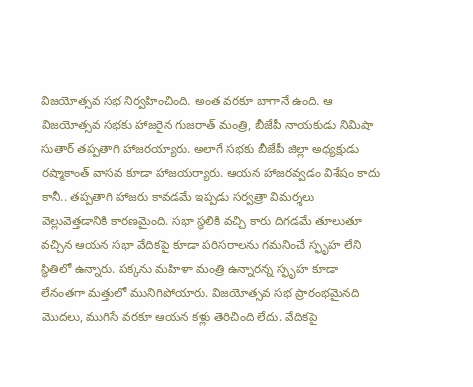విజయోత్సవ సభ నిర్వహించింది. అంత వరకూ బాగానే ఉంది. ఆ విజయోత్సవ సభకు హాజరైన గుజరాత్ మంత్రి, బీజేపీ నాయకుడు నిమిషా సుతార్ తప్పతాగి హాజరయ్యారు. అలాగే సభకు బీజేపీ జిల్లా అధ్యక్షుడు రష్మాకాంత్ వాసవ కూడా హాజయర్యారు. ఆయన హాజరవ్వడం విశేషం కాదు కానీ.. తప్పతాగి హాజరు కావడమే ఇప్పడు సర్వత్రా విమర్శలు వెల్లువెత్తడానికి కారణమైంది. సభా స్థలికి వచ్చి కారు దిగడమే తూలుతూ వచ్చిన ఆయన సభా వేదికపై కూడా పరిసరాలను గమనించే స్ఫృహ లేని స్థితిలో ఉన్నారు. పక్కను మహిళా మంత్రి ఉన్నారన్న స్ఫృహ కూడా లేనంతగా మత్తులో మునిగిపోయారు. విజయోత్సవ సభ ప్రారంభమైనది మొదలు, ముగిసే వరకూ ఆయన కళ్లు తెరిచింది లేదు. వేదికపై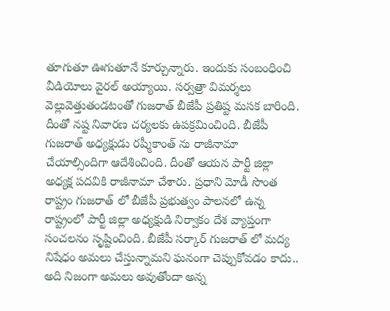తూగుతూ ఊగుతూనే కూర్చున్నారు. ఇందుకు సంబంధించి వీడియోలు వైరల్ అయ్యాయి. సర్వత్రా విమర్శలు వెల్లువెత్తుతండటంతో గుజరాత్ బీజేపీ ప్రతిష్ట మసక బారింది. దీంతో నష్ట నివారణ చర్యలకు ఉపక్రమించింది. బీజేపీ గుజరాత్ అధ్యక్షుడు రష్మీకాంత్ ను రాజీనామా చేయాల్సిందిగా ఆదేశించింది. దీంతో ఆయన పార్టీ జిల్లా అధ్యక్ష పదవికి రాజీనామా చేశారు. ప్రధాని మోడీ సొంత రాష్ట్రం గుజరాత్ లో బీజేపీ ప్రభుత్వం పాలనలో ఉన్న రాష్ట్రంలో పార్టీ జిల్లా అధ్యక్షుడి నిర్వాకం దేశ వ్యాప్తంగా సంచలనం సృష్టించింది. బీజేపీ సర్కార్ గుజరాత్ లో మద్య నిషేధం అమలు చేస్తున్నామని ఘనంగా చెప్పుకోవడం కాదు.. అది నిజంగా అమలు అవుతోందా అన్న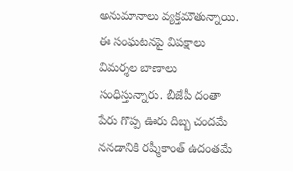అనుమానాలు వ్యక్తమౌతున్నాయి. ఈ సంఘటనపై విపక్షాలు విమర్శల బాణాలు సంధిస్తున్నారు. బీజేపీ దంతా పేరు గొప్ప ఊరు దిబ్బ చందమే ననడానికి రష్మీకాంత్ ఉదంతమే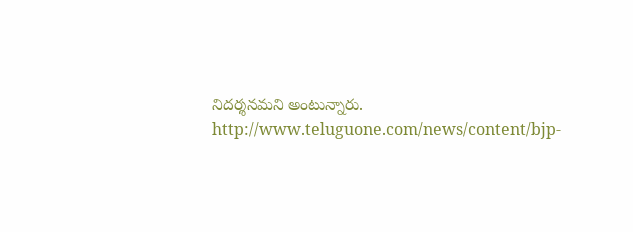నిదర్శనమని అంటున్నారు.
http://www.teluguone.com/news/content/bjp-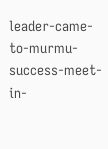leader-came-to-murmu-success-meet-in-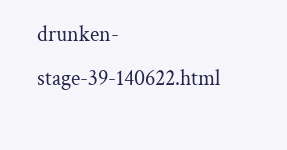drunken-stage-39-140622.html